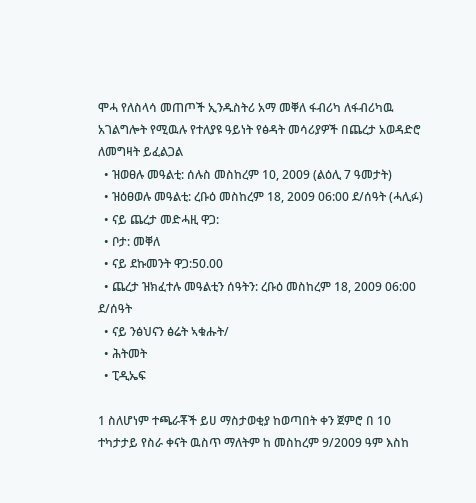ሞሓ የለስላሳ መጠጦች ኢንዱስትሪ አማ መቐለ ፋብሪካ ለፋብሪካዉ አገልግሎት የሚዉሉ የተለያዩ ዓይነት የፅዳት መሳሪያዎች በጨረታ አወዳድሮ ለመግዛት ይፈልጋል
  • ዝወፀሉ መዓልቲ: ሰሉስ መስከረም 10, 2009 (ልዕሊ 7 ዓመታት)
  • ዝዕፀወሉ መዓልቲ: ረቡዕ መስከረም 18, 2009 06:00 ደ/ሰዓት (ሓሊፉ)
  • ናይ ጨረታ መድሓዚ ዋጋ:
  • ቦታ: መቐለ
  • ናይ ደኩመንት ዋጋ:50.00
  • ጨረታ ዝክፈተሉ መዓልቲን ሰዓትን: ረቡዕ መስከረም 18, 2009 06:00 ደ/ሰዓት
  • ናይ ንፅህናን ፅሬት ኣቁሑት/
  • ሕትመት
  • ፒዲኤፍ

1 ስለሆነም ተጫራቾች ይሀ ማስታወቂያ ከወጣበት ቀን ጀምሮ በ 10 ተካታታይ የስራ ቀናት ዉስጥ ማለትም ከ መስከረም 9/2009 ዓም እስከ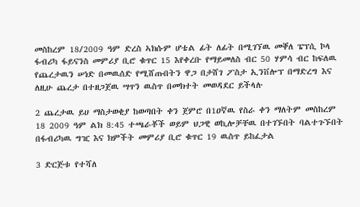መስከረም 18/2009 ዓም ድረስ ኣክሱም ሆቴል ፊት ለፊት በሚገኘዉ መቐለ ፔፕሲ ኮላ ፋብሪካ ፋይናንስ መምሪያ ቢሮ ቁጥር 15 እየቀረቡ የማይመለስ ብር 50 ሃምሳ ብር ከፍለዉ የጨረታዉን ሠነድ በመዉሰድ የሚሸጡበትን ዋጋ በታሸገ ፖስታ ኢንቨሎፕ በማድረግ እና ለዚሁ ጨረታ በተዘጋጀዉ ሣጥን ዉስጥ በመክተት መወዳደር ይችላሉ

2 ጨረታዉ ይሀ ማስታወቂያ ከወጣበት ቀን ጀምሮ በ1ዐኛዉ የስራ ቀን ማለትም መስከረም 18 2009 ዓም ልክ 8:45 ተጫራቾች ወይም ህጋዊ ወኪሎቻቸዉ በተገኙበት ባልተጉኙበት በፋብሪካዉ ግዢ እና ክምችት መምሪያ ቢሮ ቁጥር 19 ዉስጥ ይከፈታል

3 ድርጅቱ የተሻለ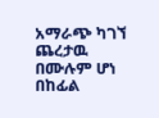አማራጭ ካገኘ ጨረታዉ በሙሉም ሆነ በከፊል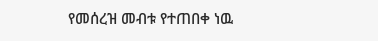የመሰረዝ መብቱ የተጠበቀ ነዉ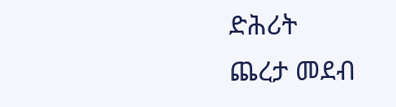ድሕሪት
ጨረታ መደብ